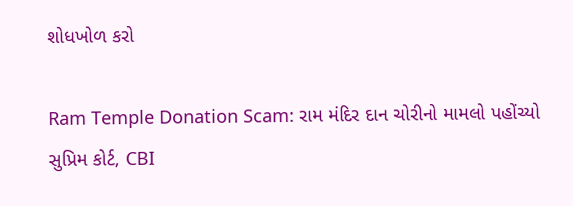શોધખોળ કરો

Ram Temple Donation Scam: રામ મંદિર દાન ચોરીનો મામલો પહોંચ્યો સુપ્રિમ કોર્ટ, CBI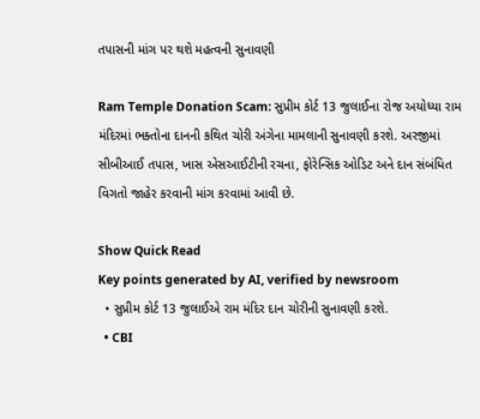તપાસની માંગ પર થશે મહત્વની સુનાવણી

Ram Temple Donation Scam: સુપ્રીમ કોર્ટ 13 જુલાઈના રોજ અયોધ્યા રામ મંદિરમાં ભક્તોના દાનની કથિત ચોરી અંગેના મામલાની સુનાવણી કરશે. અરજીમાં સીબીઆઈ તપાસ, ખાસ એસઆઈટીની રચના, ફોરેન્સિક ઓડિટ અને દાન સંબંધિત વિગતો જાહેર કરવાની માંગ કરવામાં આવી છે.

Show Quick Read
Key points generated by AI, verified by newsroom
  • સુપ્રીમ કોર્ટ 13 જુલાઈએ રામ મંદિર દાન ચોરીની સુનાવણી કરશે.
  • CBI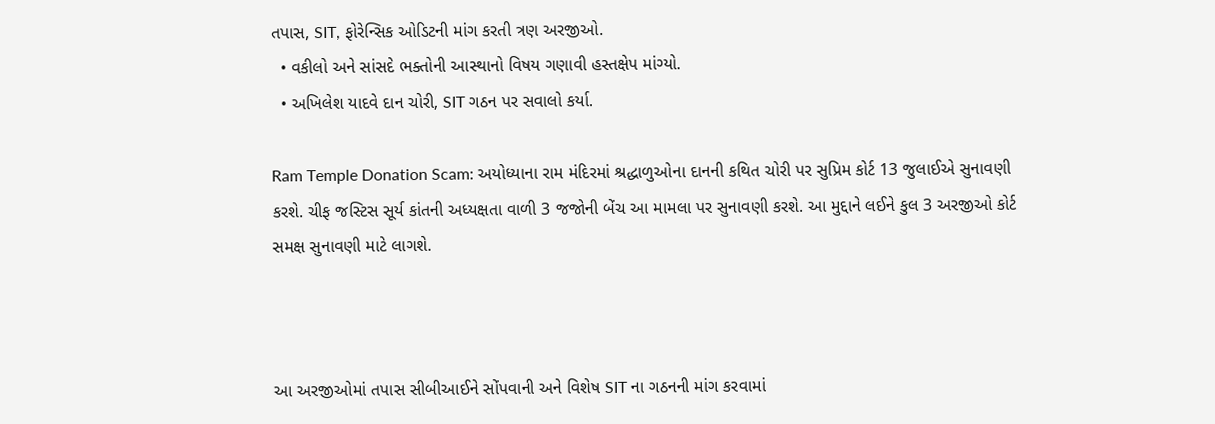તપાસ, SIT, ફોરેન્સિક ઓડિટની માંગ કરતી ત્રણ અરજીઓ.
  • વકીલો અને સાંસદે ભક્તોની આસ્થાનો વિષય ગણાવી હસ્તક્ષેપ માંગ્યો.
  • અખિલેશ યાદવે દાન ચોરી, SIT ગઠન પર સવાલો કર્યા.

Ram Temple Donation Scam: અયોધ્યાના રામ મંદિરમાં શ્રદ્ધાળુઓના દાનની કથિત ચોરી પર સુપ્રિમ કોર્ટ 13 જુલાઈએ સુનાવણી કરશે. ચીફ જસ્ટિસ સૂર્ય કાંતની અધ્યક્ષતા વાળી 3 જજોની બેંચ આ મામલા પર સુનાવણી કરશે. આ મુદ્દાને લઈને કુલ 3 અરજીઓ કોર્ટ સમક્ષ સુનાવણી માટે લાગશે.



આ અરજીઓમાં તપાસ સીબીઆઈને સોંપવાની અને વિશેષ SIT ના ગઠનની માંગ કરવામાં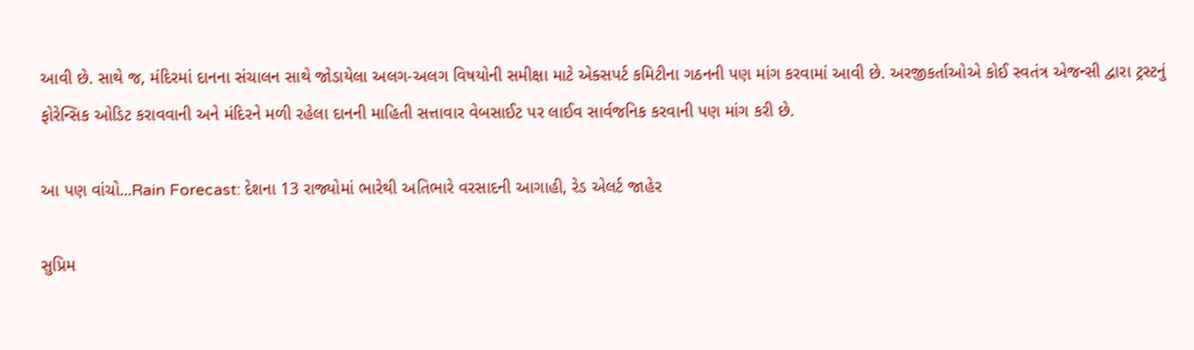આવી છે. સાથે જ, મંદિરમાં દાનના સંચાલન સાથે જોડાયેલા અલગ-અલગ વિષયોની સમીક્ષા માટે એક્સપર્ટ કમિટીના ગઠનની પણ માંગ કરવામાં આવી છે. અરજીકર્તાઓએ કોઈ સ્વતંત્ર એજન્સી દ્વારા ટ્રસ્ટનું ફોરેન્સિક ઓડિટ કરાવવાની અને મંદિરને મળી રહેલા દાનની માહિતી સત્તાવાર વેબસાઈટ પર લાઈવ સાર્વજનિક કરવાની પણ માંગ કરી છે.

આ પણ વાંચો...Rain Forecast: દેશના 13 રાજ્યોમાં ભારેથી અતિભારે વરસાદની આગાહી, રેડ એલર્ટ જાહેર

સુપ્રિમ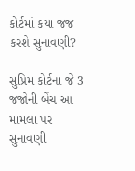કોર્ટમાં કયા જજ કરશે સુનાવણી?

સુપ્રિમ કોર્ટના જે 3 જજોની બેંચ આ મામલા પર સુનાવણી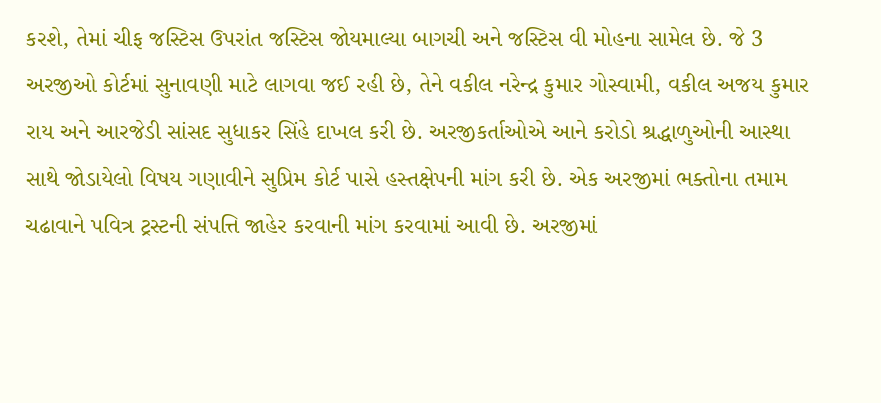કરશે, તેમાં ચીફ જસ્ટિસ ઉપરાંત જસ્ટિસ જોયમાલ્યા બાગચી અને જસ્ટિસ વી મોહના સામેલ છે. જે 3 અરજીઓ કોર્ટમાં સુનાવણી માટે લાગવા જઈ રહી છે, તેને વકીલ નરેન્દ્ર કુમાર ગોસ્વામી, વકીલ અજય કુમાર રાય અને આરજેડી સાંસદ સુધાકર સિંહે દાખલ કરી છે. અરજીકર્તાઓએ આને કરોડો શ્રદ્ધાળુઓની આસ્થા સાથે જોડાયેલો વિષય ગણાવીને સુપ્રિમ કોર્ટ પાસે હસ્તક્ષેપની માંગ કરી છે. એક અરજીમાં ભક્તોના તમામ ચઢાવાને પવિત્ર ટ્રસ્ટની સંપત્તિ જાહેર કરવાની માંગ કરવામાં આવી છે. અરજીમાં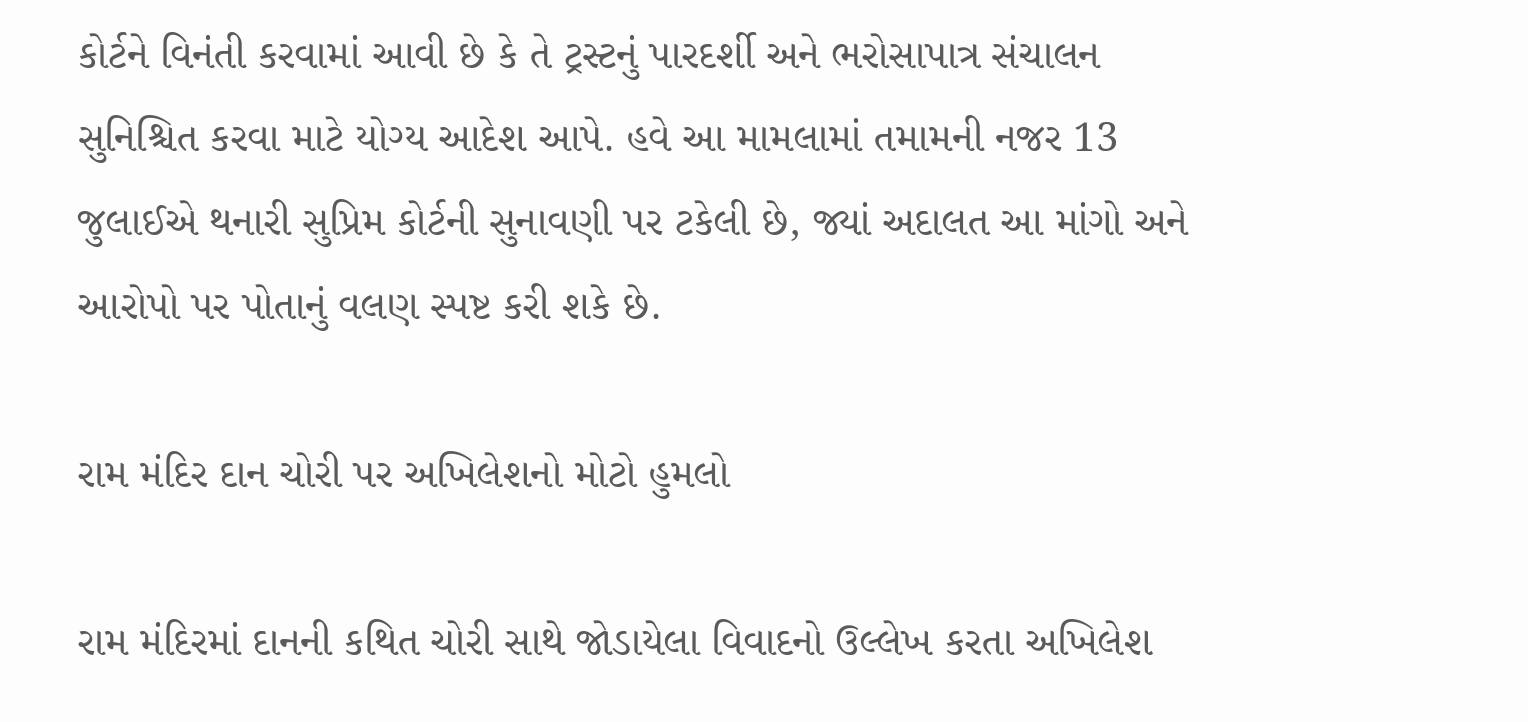કોર્ટને વિનંતી કરવામાં આવી છે કે તે ટ્રસ્ટનું પારદર્શી અને ભરોસાપાત્ર સંચાલન સુનિશ્ચિત કરવા માટે યોગ્ય આદેશ આપે. હવે આ મામલામાં તમામની નજર 13 જુલાઈએ થનારી સુપ્રિમ કોર્ટની સુનાવણી પર ટકેલી છે, જ્યાં અદાલત આ માંગો અને આરોપો પર પોતાનું વલણ સ્પષ્ટ કરી શકે છે.

રામ મંદિર દાન ચોરી પર અખિલેશનો મોટો હુમલો

રામ મંદિરમાં દાનની કથિત ચોરી સાથે જોડાયેલા વિવાદનો ઉલ્લેખ કરતા અખિલેશ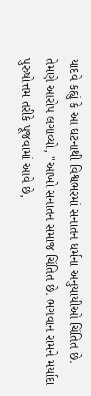યાદવે કહ્યું કે આ ઘટનાથી વિશ્વભરમાં સનાતન ધર્મના અનુયાયીઓ ચિંતિત છે. તેમણે આરોપ લગાવ્યો, "આખો સનાતન સમાજ ચિંતિત છે. ભગવાન રામને મર્યાદા પુરુષોત્તમ તરીકે પૂજવામાં આવે છે,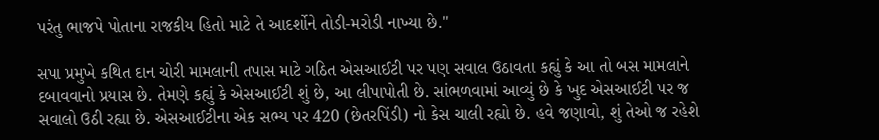પરંતુ ભાજપે પોતાના રાજકીય હિતો માટે તે આદર્શોને તોડી-મરોડી નાખ્યા છે."

સપા પ્રમુખે કથિત દાન ચોરી મામલાની તપાસ માટે ગઠિત એસઆઈટી પર પણ સવાલ ઉઠાવતા કહ્યું કે આ તો બસ મામલાને દબાવવાનો પ્રયાસ છે. તેમણે કહ્યું કે એસઆઈટી શું છે, આ લીપાપોતી છે. સાંભળવામાં આવ્યું છે કે ખુદ એસઆઈટી પર જ સવાલો ઉઠી રહ્યા છે. એસઆઈટીના એક સભ્ય પર 420 (છેતરપિંડી) નો કેસ ચાલી રહ્યો છે. હવે જણાવો, શું તેઓ જ રહેશે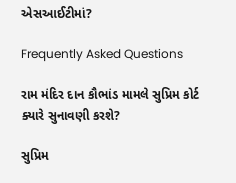એસઆઈટીમાં?

Frequently Asked Questions

રામ મંદિર દાન કૌભાંડ મામલે સુપ્રિમ કોર્ટ ક્યારે સુનાવણી કરશે?

સુપ્રિમ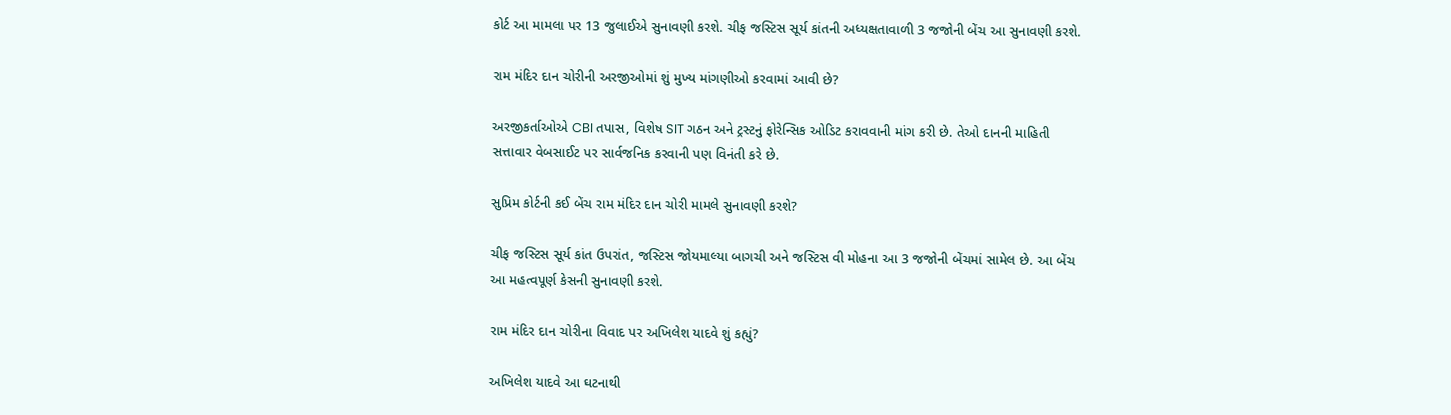કોર્ટ આ મામલા પર 13 જુલાઈએ સુનાવણી કરશે. ચીફ જસ્ટિસ સૂર્ય કાંતની અધ્યક્ષતાવાળી 3 જજોની બેંચ આ સુનાવણી કરશે.

રામ મંદિર દાન ચોરીની અરજીઓમાં શું મુખ્ય માંગણીઓ કરવામાં આવી છે?

અરજીકર્તાઓએ CBI તપાસ, વિશેષ SIT ગઠન અને ટ્રસ્ટનું ફોરેન્સિક ઓડિટ કરાવવાની માંગ કરી છે. તેઓ દાનની માહિતી સત્તાવાર વેબસાઈટ પર સાર્વજનિક કરવાની પણ વિનંતી કરે છે.

સુપ્રિમ કોર્ટની કઈ બેંચ રામ મંદિર દાન ચોરી મામલે સુનાવણી કરશે?

ચીફ જસ્ટિસ સૂર્ય કાંત ઉપરાંત, જસ્ટિસ જોયમાલ્યા બાગચી અને જસ્ટિસ વી મોહના આ 3 જજોની બેંચમાં સામેલ છે. આ બેંચ આ મહત્વપૂર્ણ કેસની સુનાવણી કરશે.

રામ મંદિર દાન ચોરીના વિવાદ પર અખિલેશ યાદવે શું કહ્યું?

અખિલેશ યાદવે આ ઘટનાથી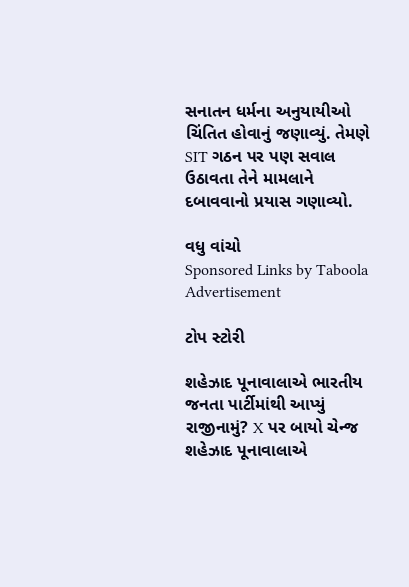સનાતન ધર્મના અનુયાયીઓ ચિંતિત હોવાનું જણાવ્યું. તેમણે SIT ગઠન પર પણ સવાલ ઉઠાવતા તેને મામલાને દબાવવાનો પ્રયાસ ગણાવ્યો.

વધુ વાંચો
Sponsored Links by Taboola
Advertisement

ટોપ સ્ટોરી

શહેઝાદ પૂનાવાલાએ ભારતીય જનતા પાર્ટીમાંથી આપ્યું રાજીનામું? X પર બાયો ચેન્જ
શહેઝાદ પૂનાવાલાએ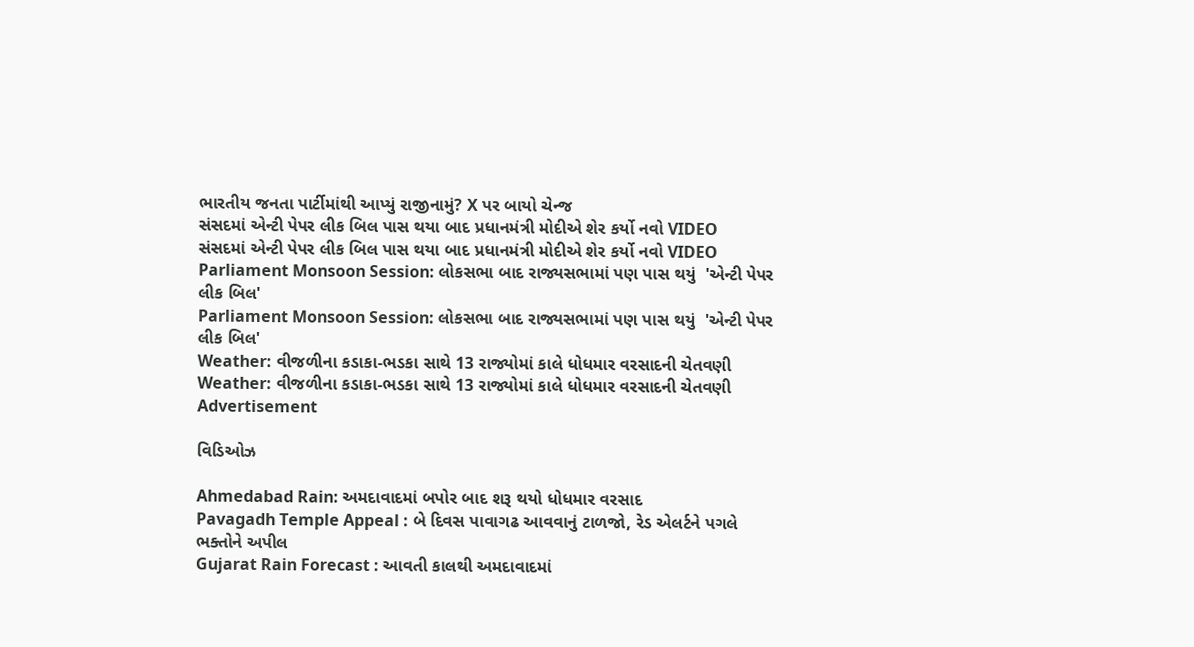ભારતીય જનતા પાર્ટીમાંથી આપ્યું રાજીનામું? X પર બાયો ચેન્જ
સંસદમાં એન્ટી પેપર લીક બિલ પાસ થયા બાદ પ્રધાનમંત્રી મોદીએ શેર કર્યો નવો VIDEO
સંસદમાં એન્ટી પેપર લીક બિલ પાસ થયા બાદ પ્રધાનમંત્રી મોદીએ શેર કર્યો નવો VIDEO
Parliament Monsoon Session: લોકસભા બાદ રાજ્યસભામાં પણ પાસ થયું  'એન્ટી પેપર લીક બિલ'
Parliament Monsoon Session: લોકસભા બાદ રાજ્યસભામાં પણ પાસ થયું  'એન્ટી પેપર લીક બિલ'
Weather: વીજળીના કડાકા-ભડકા સાથે 13 રાજ્યોમાં કાલે ધોધમાર વરસાદની ચેતવણી
Weather: વીજળીના કડાકા-ભડકા સાથે 13 રાજ્યોમાં કાલે ધોધમાર વરસાદની ચેતવણી
Advertisement

વિડિઓઝ

Ahmedabad Rain: અમદાવાદમાં બપોર બાદ શરૂ થયો ધોધમાર વરસાદ
Pavagadh Temple Appeal : બે દિવસ પાવાગઢ આવવાનું ટાળજો, રેડ એલર્ટને પગલે ભક્તોને અપીલ
Gujarat Rain Forecast : આવતી કાલથી અમદાવાદમાં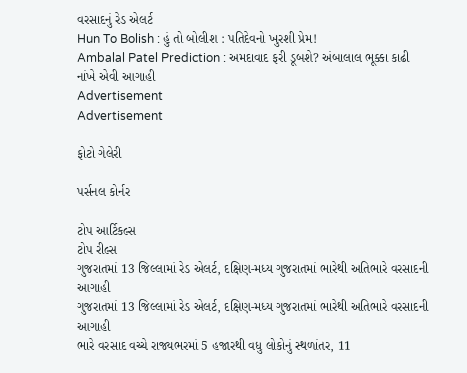વરસાદનું રેડ એલર્ટ
Hun To Bolish : હું તો બોલીશ : પતિદેવનો ખુરશી પ્રેમ!
Ambalal Patel Prediction : અમદાવાદ ફરી ડૂબશે? અંબાલાલ ભૂક્કા કાઢી નાંખે એવી આગાહી
Advertisement
Advertisement

ફોટો ગેલેરી

પર્સનલ કોર્નર

ટોપ આર્ટિકલ્સ
ટોપ રીલ્સ
ગુજરાતમાં 13 જિલ્લામાં રેડ એલર્ટ, દક્ષિણ-મધ્ય ગુજરાતમાં ભારેથી અતિભારે વરસાદની આગાહી
ગુજરાતમાં 13 જિલ્લામાં રેડ એલર્ટ, દક્ષિણ-મધ્ય ગુજરાતમાં ભારેથી અતિભારે વરસાદની આગાહી
ભારે વરસાદ વચ્ચે રાજ્યભરમાં 5 હજારથી વધુ લોકોનું સ્થળાંતર, 11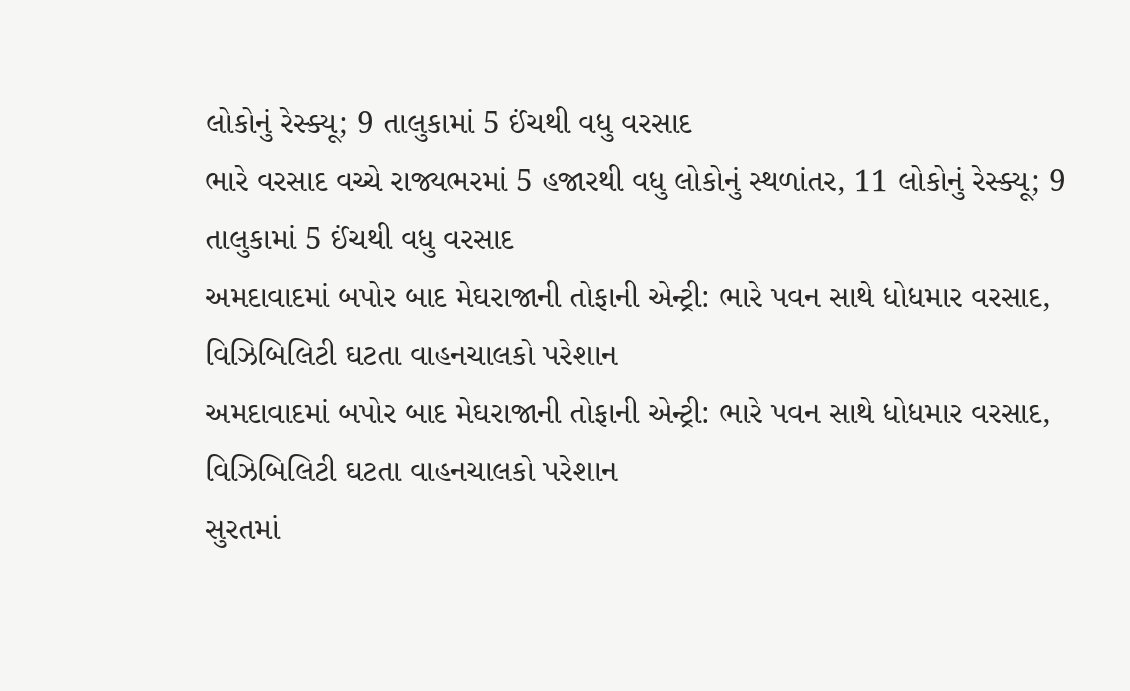લોકોનું રેસ્ક્યૂ; 9 તાલુકામાં 5 ઈંચથી વધુ વરસાદ
ભારે વરસાદ વચ્ચે રાજ્યભરમાં 5 હજારથી વધુ લોકોનું સ્થળાંતર, 11 લોકોનું રેસ્ક્યૂ; 9 તાલુકામાં 5 ઈંચથી વધુ વરસાદ
અમદાવાદમાં બપોર બાદ મેઘરાજાની તોફાની એન્ટ્રી: ભારે પવન સાથે ધોધમાર વરસાદ, વિઝિબિલિટી ઘટતા વાહનચાલકો પરેશાન
અમદાવાદમાં બપોર બાદ મેઘરાજાની તોફાની એન્ટ્રી: ભારે પવન સાથે ધોધમાર વરસાદ, વિઝિબિલિટી ઘટતા વાહનચાલકો પરેશાન
સુરતમાં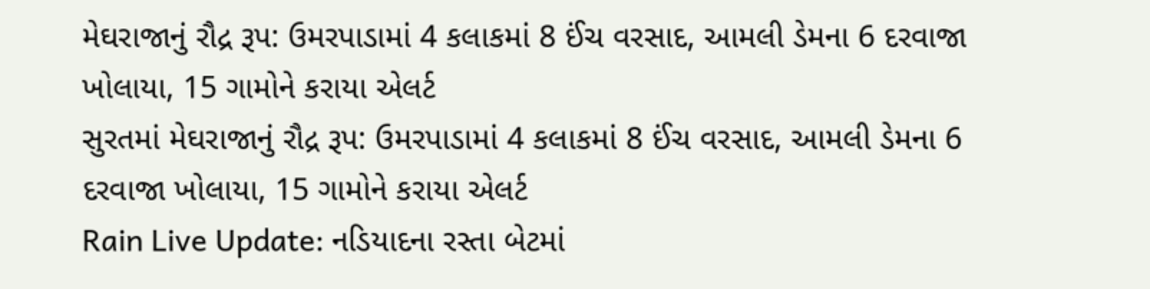મેઘરાજાનું રૌદ્ર રૂપ: ઉમરપાડામાં 4 કલાકમાં 8 ઈંચ વરસાદ, આમલી ડેમના 6 દરવાજા ખોલાયા, 15 ગામોને કરાયા એલર્ટ
સુરતમાં મેઘરાજાનું રૌદ્ર રૂપ: ઉમરપાડામાં 4 કલાકમાં 8 ઈંચ વરસાદ, આમલી ડેમના 6 દરવાજા ખોલાયા, 15 ગામોને કરાયા એલર્ટ
Rain Live Update: નડિયાદના રસ્તા બેટમાં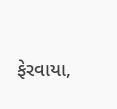ફેરવાયા,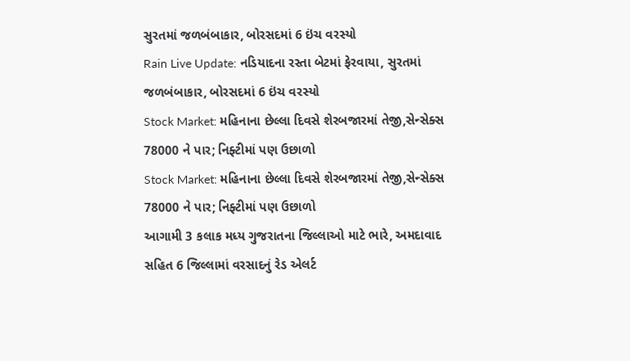સુરતમાં જળબંબાકાર, બોરસદમાં 6 ઇંચ વરસ્યો
Rain Live Update: નડિયાદના રસ્તા બેટમાં ફેરવાયા, સુરતમાં જળબંબાકાર, બોરસદમાં 6 ઇંચ વરસ્યો
Stock Market: મહિનાના છેલ્લા દિવસે શેરબજારમાં તેજી,સેન્સેક્સ 78000 ને પાર; નિફ્ટીમાં પણ ઉછાળો
Stock Market: મહિનાના છેલ્લા દિવસે શેરબજારમાં તેજી,સેન્સેક્સ 78000 ને પાર; નિફ્ટીમાં પણ ઉછાળો
આગામી 3 કલાક મધ્ય ગુજરાતના જિલ્લાઓ માટે ભારે, અમદાવાદ સહિત 6 જિલ્લામાં વરસાદનું રેડ એલર્ટ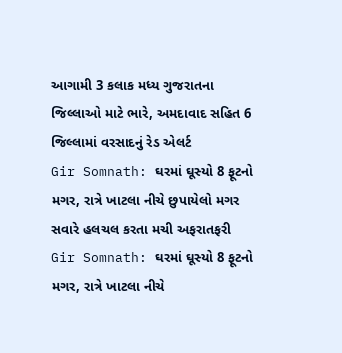આગામી 3 કલાક મધ્ય ગુજરાતના જિલ્લાઓ માટે ભારે, અમદાવાદ સહિત 6 જિલ્લામાં વરસાદનું રેડ એલર્ટ
Gir Somnath: ઘરમાં ઘૂસ્યો 8 ફૂટનો મગર, રાત્રે ખાટલા નીચે છુપાયેલો મગર સવારે હલચલ કરતા મચી અફરાતફરી
Gir Somnath: ઘરમાં ઘૂસ્યો 8 ફૂટનો મગર, રાત્રે ખાટલા નીચે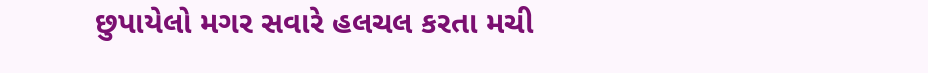છુપાયેલો મગર સવારે હલચલ કરતા મચી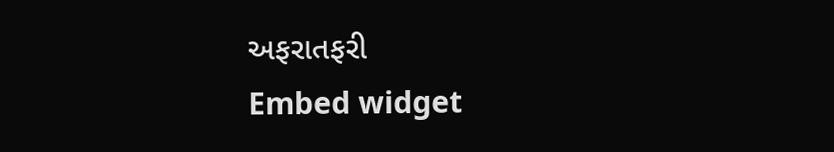અફરાતફરી
Embed widget